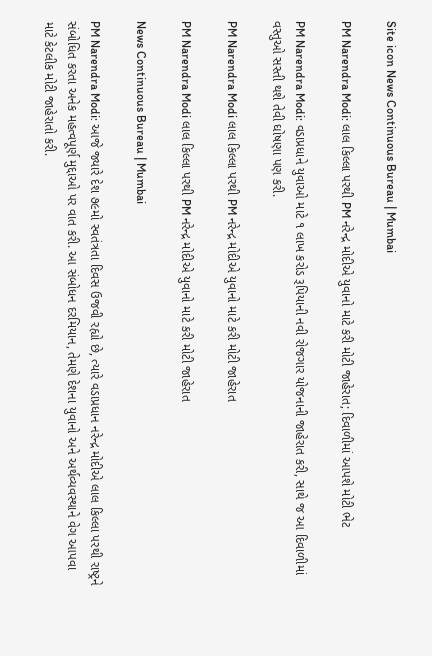Site icon News Continuous Bureau | Mumbai

PM Narendra Modi: લાલ કિલ્લા પરથી PM નરેન્દ્ર મોદીએ યુવાનો માટે કરી મોટી જાહેરાત; દિવાળીમાં આપશે મોટી ભેટ

PM Narendra Modi: વડાપ્રધાને યુવાઓ માટે ૧ લાખ કરોડ રૂપિયાની નવી રોજગાર યોજનાની જાહેરાત કરી, સાથે જ આ દિવાળીમાં વસ્તુઓ સસ્તી થશે તેવી ઘોષણા પણ કરી.

PM Narendra Modi લાલ કિલ્લા પરથી PM નરેન્દ્ર મોદીએ યુવાનો માટે કરી મોટી જાહેરાત

PM Narendra Modi લાલ કિલ્લા પરથી PM નરેન્દ્ર મોદીએ યુવાનો માટે કરી મોટી જાહેરાત

News Continuous Bureau | Mumbai

PM Narendra Modi: આજે જ્યારે દેશ ૭૯મો સ્વતંત્રતા દિવસ ઉજવી રહ્યો છે, ત્યારે વડાપ્રધાન નરેન્દ્ર મોદીએ લાલ કિલ્લા પરથી રાષ્ટ્રને સંબોધિત કરતા અનેક મહત્વપૂર્ણ મુદ્દાઓ પર વાત કરી. આ સંબોધન દરમિયાન, તેમણે દેશના યુવાનો અને અર્થવ્યવસ્થાને વેગ આપવા માટે કેટલીક મોટી જાહેરાતો કરી.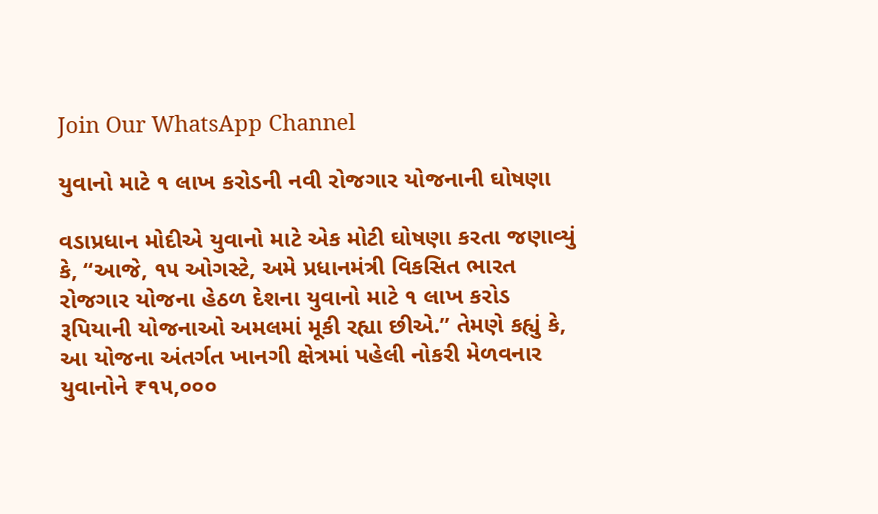Join Our WhatsApp Channel

યુવાનો માટે ૧ લાખ કરોડની નવી રોજગાર યોજનાની ઘોષણા

વડાપ્રધાન મોદીએ યુવાનો માટે એક મોટી ઘોષણા કરતા જણાવ્યું કે, “આજે, ૧૫ ઓગસ્ટે, અમે પ્રધાનમંત્રી વિકસિત ભારત રોજગાર યોજના હેઠળ દેશના યુવાનો માટે ૧ લાખ કરોડ રૂપિયાની યોજનાઓ અમલમાં મૂકી રહ્યા છીએ.” તેમણે કહ્યું કે, આ યોજના અંતર્ગત ખાનગી ક્ષેત્રમાં પહેલી નોકરી મેળવનાર યુવાનોને ₹૧૫,૦૦૦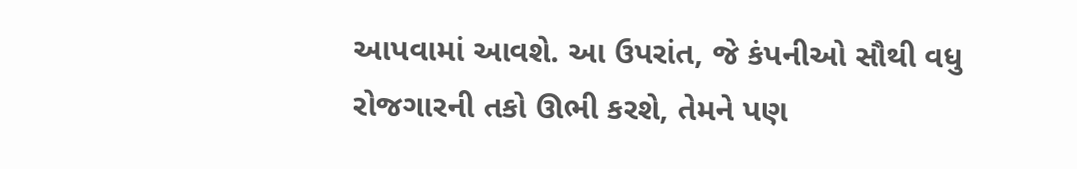આપવામાં આવશે. આ ઉપરાંત, જે કંપનીઓ સૌથી વધુ રોજગારની તકો ઊભી કરશે, તેમને પણ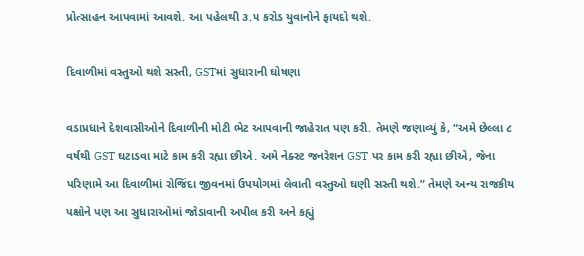પ્રોત્સાહન આપવામાં આવશે. આ પહેલથી ૩.૫ કરોડ યુવાનોને ફાયદો થશે.

દિવાળીમાં વસ્તુઓ થશે સસ્તી, GSTમાં સુધારાની ઘોષણા

વડાપ્રધાને દેશવાસીઓને દિવાળીની મોટી ભેટ આપવાની જાહેરાત પણ કરી. તેમણે જણાવ્યું કે, “અમે છેલ્લા ૮ વર્ષથી GST ઘટાડવા માટે કામ કરી રહ્યા છીએ. અમે નેક્સ્ટ જનરેશન GST પર કામ કરી રહ્યા છીએ, જેના પરિણામે આ દિવાળીમાં રોજિંદા જીવનમાં ઉપયોગમાં લેવાતી વસ્તુઓ ઘણી સસ્તી થશે.” તેમણે અન્ય રાજકીય પક્ષોને પણ આ સુધારાઓમાં જોડાવાની અપીલ કરી અને કહ્યું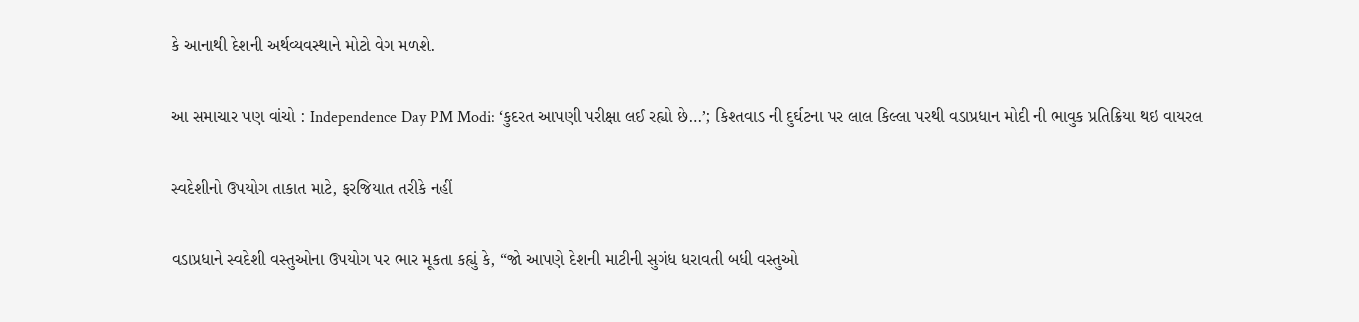કે આનાથી દેશની અર્થવ્યવસ્થાને મોટો વેગ મળશે.

આ સમાચાર પણ વાંચો : Independence Day PM Modi: ‘કુદરત આપણી પરીક્ષા લઈ રહ્યો છે…’; કિશ્તવાડ ની દુર્ઘટના પર લાલ કિલ્લા પરથી વડાપ્રધાન મોદી ની ભાવુક પ્રતિક્રિયા થઇ વાયરલ

સ્વદેશીનો ઉપયોગ તાકાત માટે, ફરજિયાત તરીકે નહીં

વડાપ્રધાને સ્વદેશી વસ્તુઓના ઉપયોગ પર ભાર મૂકતા કહ્યું કે, “જો આપણે દેશની માટીની સુગંધ ધરાવતી બધી વસ્તુઓ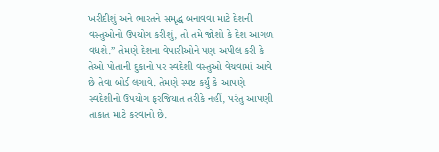ખરીદીશું અને ભારતને સમૃદ્ધ બનાવવા માટે દેશની વસ્તુઓનો ઉપયોગ કરીશું, તો તમે જોશો કે દેશ આગળ વધશે.” તેમણે દેશના વેપારીઓને પણ અપીલ કરી કે તેઓ પોતાની દુકાનો પર સ્વદેશી વસ્તુઓ વેચવામાં આવે છે તેવા બોર્ડ લગાવે. તેમણે સ્પષ્ટ કર્યું કે આપણે સ્વદેશીનો ઉપયોગ ફરજિયાત તરીકે નહીં, પરંતુ આપણી તાકાત માટે કરવાનો છે.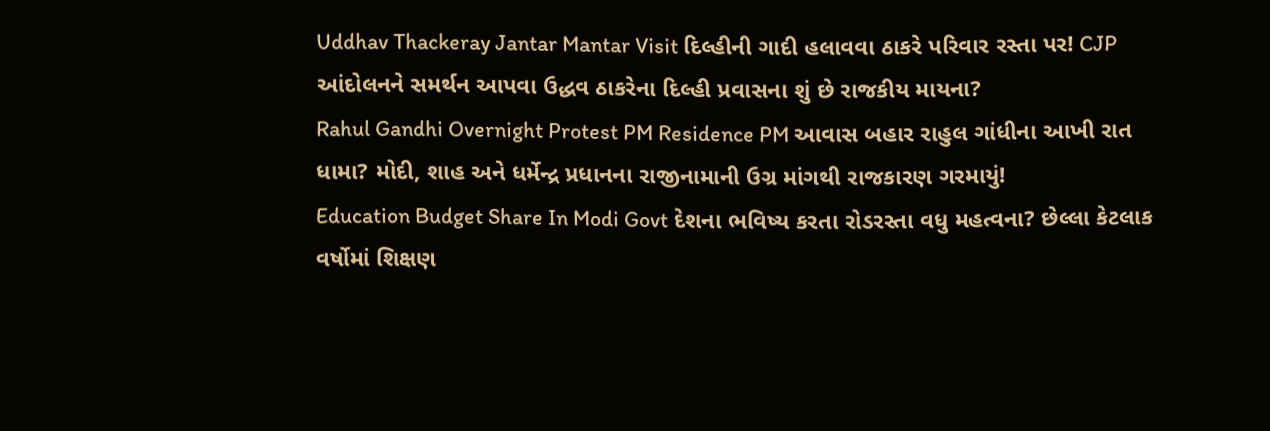Uddhav Thackeray Jantar Mantar Visit દિલ્હીની ગાદી હલાવવા ઠાકરે પરિવાર રસ્તા પર! CJP આંદોલનને સમર્થન આપવા ઉદ્ધવ ઠાકરેના દિલ્હી પ્રવાસના શું છે રાજકીય માયના?
Rahul Gandhi Overnight Protest PM Residence PM આવાસ બહાર રાહુલ ગાંધીના આખી રાત ધામા? મોદી, શાહ અને ધર્મેન્દ્ર પ્રધાનના રાજીનામાની ઉગ્ર માંગથી રાજકારણ ગરમાયું!
Education Budget Share In Modi Govt દેશના ભવિષ્ય કરતા રોડરસ્તા વધુ મહત્વના? છેલ્લા કેટલાક વર્ષોમાં શિક્ષણ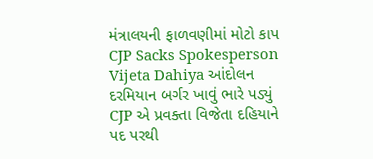મંત્રાલયની ફાળવણીમાં મોટો કાપ
CJP Sacks Spokesperson Vijeta Dahiya આંદોલન દરમિયાન બર્ગર ખાવું ભારે પડ્યું CJP એ પ્રવક્તા વિજેતા દહિયાને પદ પરથી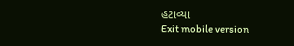હટાવ્યા
Exit mobile version